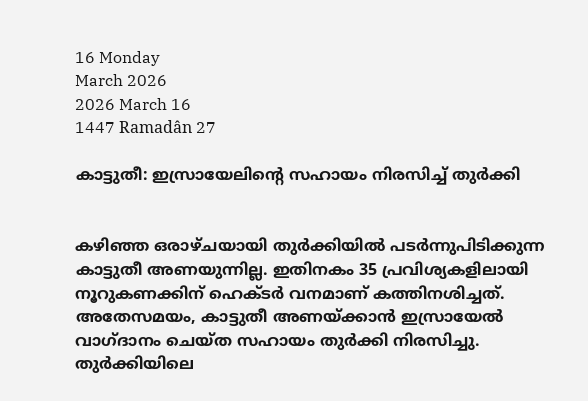16 Monday
March 2026
2026 March 16
1447 Ramadân 27

കാട്ടുതീ: ഇസ്രായേലിന്റെ സഹായം നിരസിച്ച് തുര്‍ക്കി


കഴിഞ്ഞ ഒരാഴ്ചയായി തുര്‍ക്കിയില്‍ പടര്‍ന്നുപിടിക്കുന്ന കാട്ടുതീ അണയുന്നില്ല. ഇതിനകം 35 പ്രവിശ്യകളിലായി നൂറുകണക്കിന് ഹെക്ടര്‍ വനമാണ് കത്തിനശിച്ചത്. അതേസമയം, കാട്ടുതീ അണയ്ക്കാന്‍ ഇസ്രായേല്‍ വാഗ്ദാനം ചെയ്ത സഹായം തുര്‍ക്കി നിരസിച്ചു. തുര്‍ക്കിയിലെ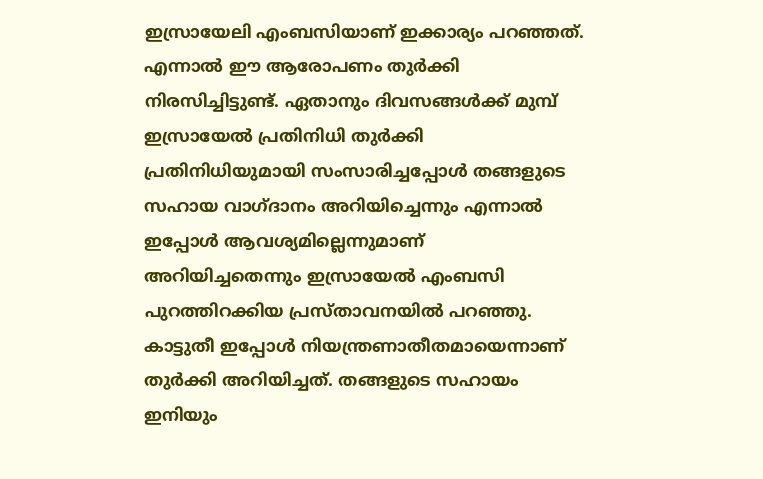ഇസ്രായേലി എംബസിയാണ് ഇക്കാര്യം പറഞ്ഞത്. എന്നാല്‍ ഈ ആരോപണം തുര്‍ക്കി നിരസിച്ചിട്ടുണ്ട്. ഏതാനും ദിവസങ്ങള്‍ക്ക് മുമ്പ് ഇസ്രായേല്‍ പ്രതിനിധി തുര്‍ക്കി പ്രതിനിധിയുമായി സംസാരിച്ചപ്പോള്‍ തങ്ങളുടെ സഹായ വാഗ്ദാനം അറിയിച്ചെന്നും എന്നാല്‍ ഇപ്പോള്‍ ആവശ്യമില്ലെന്നുമാണ് അറിയിച്ചതെന്നും ഇസ്രായേല്‍ എംബസി പുറത്തിറക്കിയ പ്രസ്താവനയില്‍ പറഞ്ഞു. കാട്ടുതീ ഇപ്പോള്‍ നിയന്ത്രണാതീതമായെന്നാണ് തുര്‍ക്കി അറിയിച്ചത്. തങ്ങളുടെ സഹായം ഇനിയും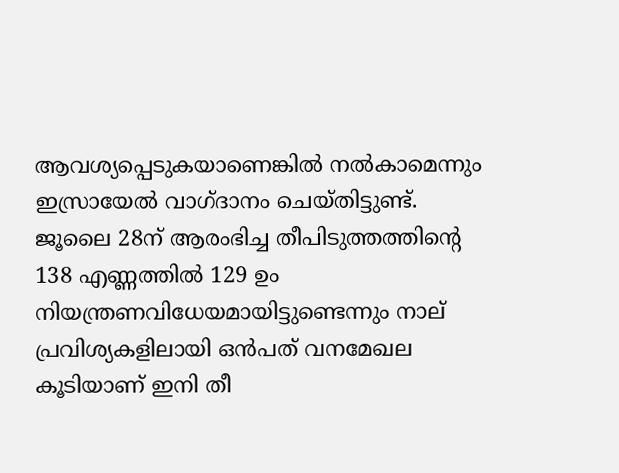ആവശ്യപ്പെടുകയാണെങ്കില്‍ നല്‍കാമെന്നും ഇസ്രായേല്‍ വാഗ്ദാനം ചെയ്തിട്ടുണ്ട്. ജൂലൈ 28ന് ആരംഭിച്ച തീപിടുത്തത്തിന്റെ 138 എണ്ണത്തില്‍ 129 ഉം നിയന്ത്രണവിധേയമായിട്ടുണ്ടെന്നും നാല് പ്രവിശ്യകളിലായി ഒന്‍പത് വനമേഖല കൂടിയാണ് ഇനി തീ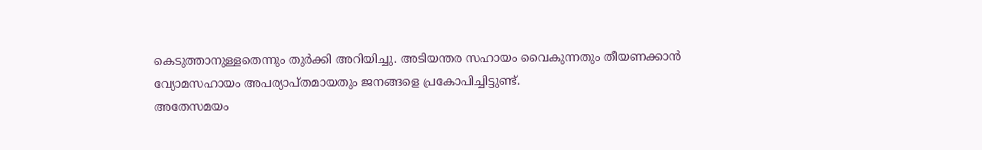കെടുത്താനുള്ളതെന്നും തുര്‍ക്കി അറിയിച്ചു. അടിയന്തര സഹായം വൈകുന്നതും തീയണക്കാന്‍ വ്യോമസഹായം അപര്യാപ്തമായതും ജനങ്ങളെ പ്രകോപിച്ചിട്ടുണ്ട്.
അതേസമയം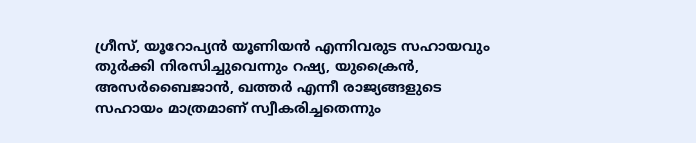ഗ്രീസ്, യൂറോപ്യന്‍ യൂണിയന്‍ എന്നിവരുട സഹായവും തുര്‍ക്കി നിരസിച്ചുവെന്നും റഷ്യ, യുക്രൈന്‍, അസര്‍ബൈജാന്‍, ഖത്തര്‍ എന്നീ രാജ്യങ്ങളുടെ സഹായം മാത്രമാണ് സ്വീകരിച്ചതെന്നും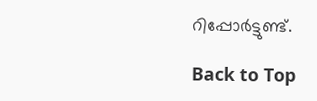റിപ്പോര്‍ട്ടുണ്ട്.

Back to Top